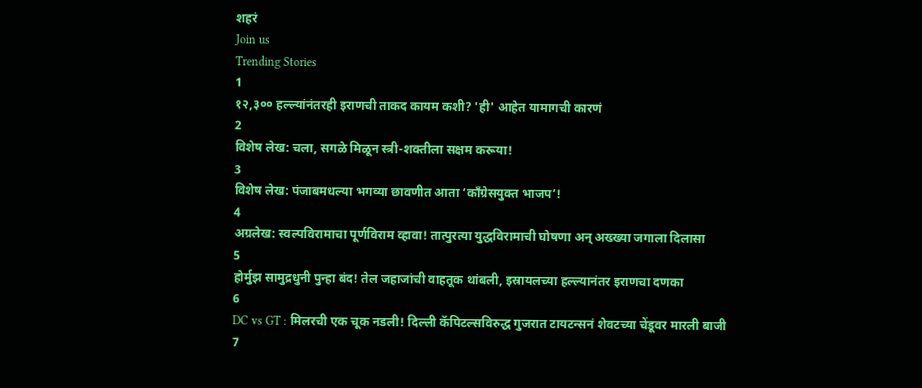शहरं
Join us
Trending Stories
1
१२,३०० हल्ल्यांनंतरही इराणची ताकद कायम कशी? 'ही' आहेत यामागची कारणं
2
विशेष लेख: चला, सगळे मिळून स्त्री-शक्तीला सक्षम करूया!
3
विशेष लेख: पंजाबमधल्या भगव्या छावणीत आता ‘काँग्रेसयुक्त भाजप’!
4
अग्रलेख: स्वल्पविरामाचा पूर्णविराम व्हावा! तात्पुरत्या युद्धविरामाची घोषणा अन् अख्ख्या जगाला दिलासा
5
होर्मुझ सामुद्रधुनी पुन्हा बंद! तेल जहाजांची वाहतूक थांबली, इस्रायलच्या हल्ल्यानंतर इराणचा दणका
6
DC vs GT : मिलरची एक चूक नडली! दिल्ली कॅपिटल्सविरुद्ध गुजरात टायटन्सनं शेवटच्या चेंडूवर मारली बाजी
7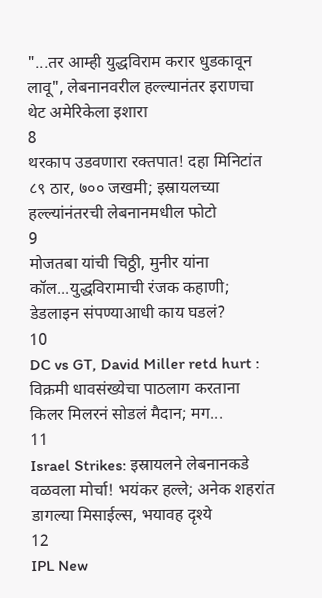"...तर आम्ही युद्धविराम करार धुडकावून लावू", लेबनानवरील हल्ल्यानंतर इराणचा थेट अमेरिकेला इशारा
8
थरकाप उडवणारा रक्तपात! दहा मिनिटांत ८९ ठार, ७०० जखमी; इस्रायलच्या हल्ल्यांनंतरची लेबनानमधील फोटो
9
मोजतबा यांची चिठ्ठी, मुनीर यांना कॉल...युद्धविरामाची रंजक कहाणी; डेडलाइन संपण्याआधी काय घडलं?
10
DC vs GT, David Miller retd hurt : विक्रमी धावसंख्येचा पाठलाग करताना किलर मिलरनं सोडलं मैदान; मग...
11
Israel Strikes: इस्रायलने लेबनानकडे वळवला मोर्चा! भयंकर हल्ले; अनेक शहरांत डागल्या मिसाईल्स, भयावह दृश्ये
12
IPL New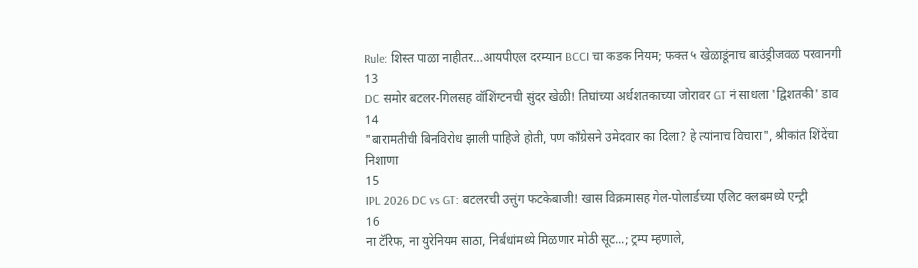Rule: शिस्त पाळा नाहीतर…आयपीएल दरम्यान BCCI चा कडक नियम; फक्त ५ खेळाडूंनाच बाउंड्रीजवळ परवानगी
13
DC समोर बटलर-गिलसह वॉशिंग्टनची सुंदर खेळी! तिघांच्या अर्धशतकाच्या जोरावर GT नं साधला 'द्विशतकी' डाव
14
"बारामतीची बिनविरोध झाली पाहिजे होती, पण काँग्रेसने उमेदवार का दिला? हे त्यांनाच विचारा", श्रीकांत शिंदेंचा निशाणा
15
IPL 2026 DC vs GT: बटलरची उत्तुंग फटकेबाजी! खास विक्रमासह गेल-पोलार्डच्या एलिट क्लबमध्ये एन्ट्री
16
ना टॅरिफ, ना युरेनियम साठा, निर्बंधांमध्ये मिळणार मोठी सूट...; ट्रम्प म्हणाले,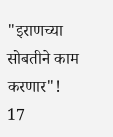"इराणच्या सोबतीने काम करणार"!
17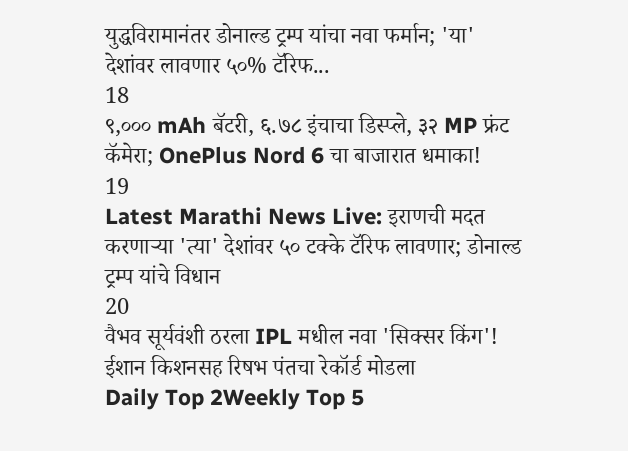युद्धविरामानंतर डोनाल्ड ट्रम्प यांचा नवा फर्मान; 'या' देशांवर लावणार ५०% टॅरिफ...
18
९,००० mAh बॅटरी, ६.७८ इंचाचा डिस्प्ले, ३२ MP फ्रंट कॅमेरा; OnePlus Nord 6 चा बाजारात धमाका!
19
Latest Marathi News Live: इराणची मदत करणाऱ्या 'त्या' देशांवर ५० टक्के टॅरिफ लावणार; डोनाल्ड ट्रम्प यांचे विधान
20
वैभव सूर्यवंशी ठरला IPL मधील नवा 'सिक्सर किंग'! ईशान किशनसह रिषभ पंतचा रेकॉर्ड मोडला
Daily Top 2Weekly Top 5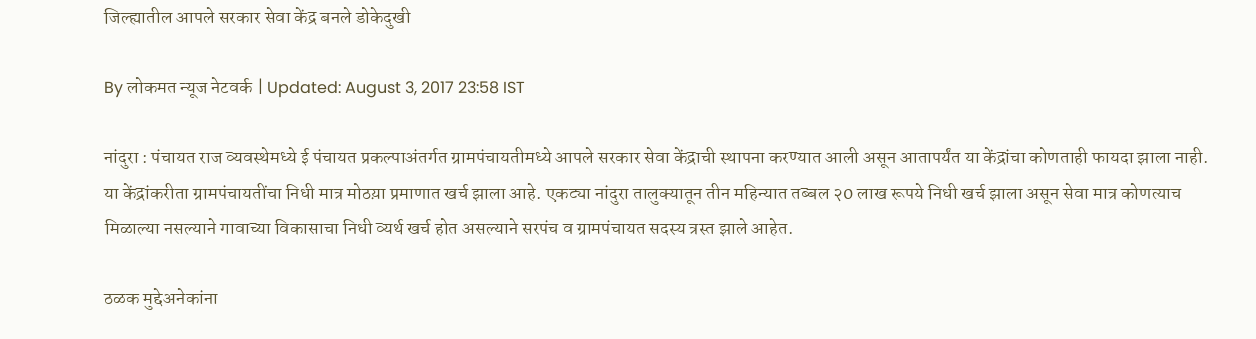जिल्ह्यातील आपले सरकार सेवा केंद्र बनले डोकेदुखी

By लोकमत न्यूज नेटवर्क | Updated: August 3, 2017 23:58 IST

नांदुरा : पंचायत राज व्यवस्थेमध्ये ई पंचायत प्रकल्पाअंतर्गत ग्रामपंचायतीमध्ये आपले सरकार सेवा केंद्राची स्थापना करण्यात आली असून आतापर्यंत या केंद्रांचा कोणताही फायदा झाला नाही. या केंद्रांकरीता ग्रामपंचायतींचा निधी मात्र मोठय़ा प्रमाणात खर्च झाला आहे. एकट्या नांदुरा तालुक्यातून तीन महिन्यात तब्बल २0 लाख रूपये निधी खर्च झाला असून सेवा मात्र कोणत्याच मिळाल्या नसल्याने गावाच्या विकासाचा निधी व्यर्थ खर्च होत असल्याने सरपंच व ग्रामपंचायत सदस्य त्रस्त झाले आहेत.

ठळक मुद्देअनेकांना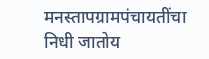मनस्तापग्रामपंचायतींचा निधी जातोय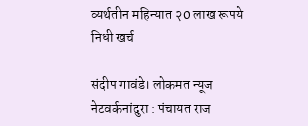व्यर्थतीन महिन्यात २0 लाख रूपये निधी खर्च

संदीप गावंडे। लोकमत न्यूज नेटवर्कनांदुरा : पंचायत राज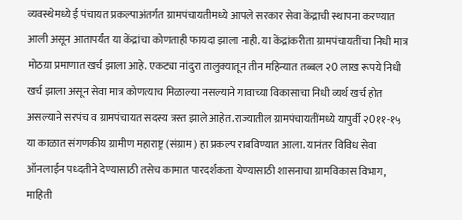व्यवस्थेमध्ये ई पंचायत प्रकल्पाअंतर्गत ग्रामपंचायतीमध्ये आपले सरकार सेवा केंद्राची स्थापना करण्यात आली असून आतापर्यंत या केंद्रांचा कोणताही फायदा झाला नाही. या केंद्रांकरीता ग्रामपंचायतींचा निधी मात्र मोठय़ा प्रमाणात खर्च झाला आहे. एकट्या नांदुरा तालुक्यातून तीन महिन्यात तब्बल २0 लाख रूपये निधी खर्च झाला असून सेवा मात्र कोणत्याच मिळाल्या नसल्याने गावाच्या विकासाचा निधी व्यर्थ खर्च होत असल्याने सरपंच व ग्रामपंचायत सदस्य त्रस्त झाले आहेत.राज्यातील ग्रामपंचायतींमध्ये यापुर्वी २0११-१५ या काळात संगणकीय ग्रामीण महाराष्ट्र (संग्राम) हा प्रकल्प राबविण्यात आला. यानंतर विविध सेवा ऑनलाईन पध्दतीने देण्यासाठी तसेच कामात पारदर्शकता येण्यासाठी शासनाचा ग्रामविकास विभाग, माहिती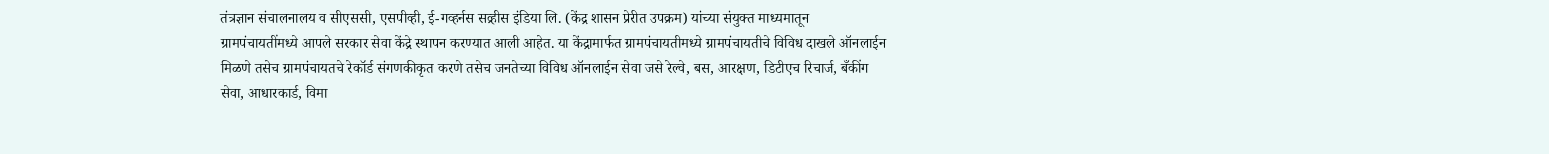तंत्रज्ञान संचालनालय व सीएससी, एसपीव्ही, ई-गव्हर्नस सव्र्हीस इंडिया लि. (केंद्र शासन प्रेरीत उपक्रम) यांच्या संयुक्त माध्यमातून ग्रामपंचायतींमध्ये आपले सरकार सेवा केंद्रे स्थापन करण्यात आली आहेत. या केंद्रामार्फत ग्रामपंचायतीमध्ये ग्रामपंचायतीचे विविध दाखले ऑनलाईन मिळणे तसेच ग्रामपंचायतचे रेकॉर्ड संगणकीकृत करणे तसेच जनतेच्या विविध ऑनलाईन सेवा जसे रेल्वे, बस, आरक्षण, डिटीएच रिचार्ज, बँकींग सेवा, आधारकार्ड, विमा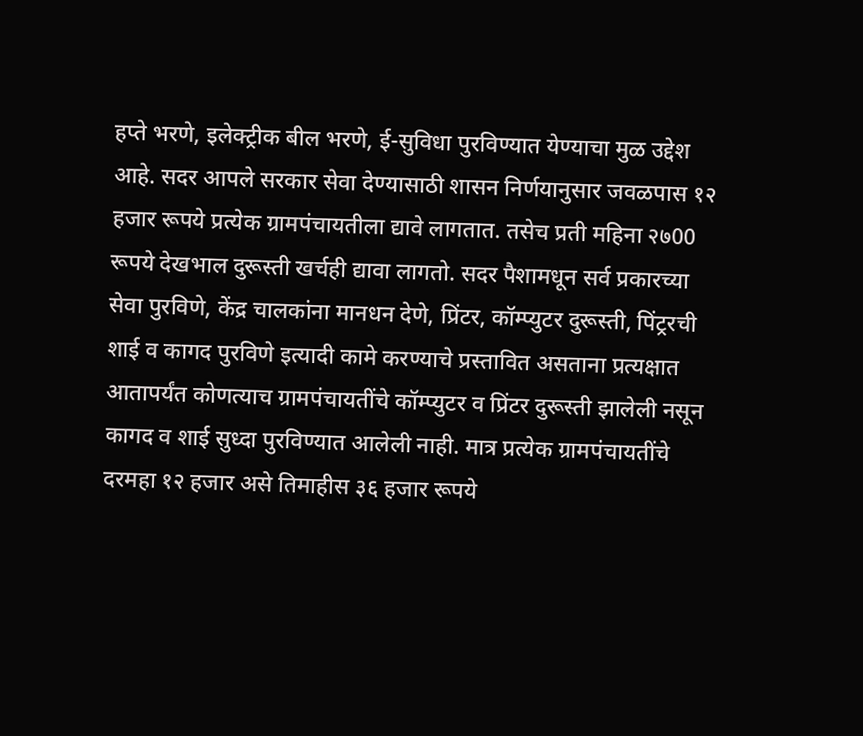हप्ते भरणे, इलेक्ट्रीक बील भरणे, ई-सुविधा पुरविण्यात येण्याचा मुळ उद्देश आहे. सदर आपले सरकार सेवा देण्यासाठी शासन निर्णयानुसार जवळपास १२ हजार रूपये प्रत्येक ग्रामपंचायतीला द्यावे लागतात. तसेच प्रती महिना २७00 रूपये देखभाल दुरूस्ती खर्चही द्यावा लागतो. सदर पैशामधून सर्व प्रकारच्या सेवा पुरविणे, केंद्र चालकांना मानधन देणे, प्रिंटर, कॉम्प्युटर दुरूस्ती, पिंट्ररची शाई व कागद पुरविणे इत्यादी कामे करण्याचे प्रस्तावित असताना प्रत्यक्षात आतापर्यंत कोणत्याच ग्रामपंचायतींचे कॉम्प्युटर व प्रिंटर दुरूस्ती झालेली नसून कागद व शाई सुध्दा पुरविण्यात आलेली नाही. मात्र प्रत्येक ग्रामपंचायतींचे दरमहा १२ हजार असे तिमाहीस ३६ हजार रूपये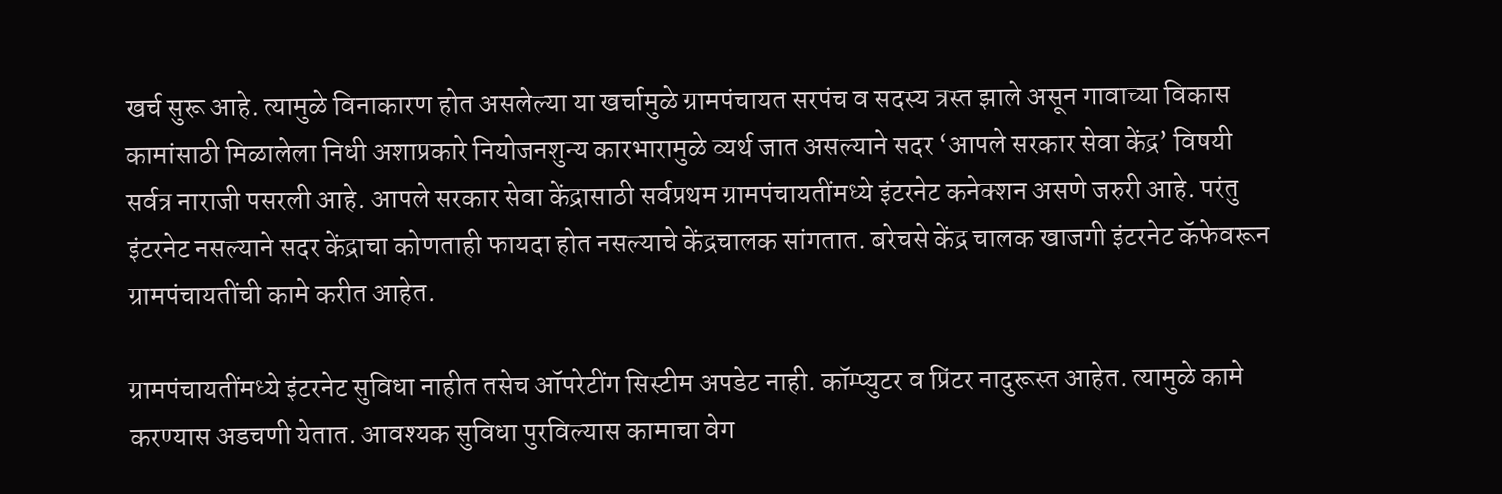खर्च सुरू आहे. त्यामुळे विनाकारण होत असलेल्या या खर्चामुळे ग्रामपंचायत सरपंच व सदस्य त्रस्त झाले असून गावाच्या विकास कामांसाठी मिळालेला निधी अशाप्रकारे नियोजनशुन्य कारभारामुळे व्यर्थ जात असल्याने सदर ‘आपले सरकार सेवा केंद्र’ विषयी सर्वत्र नाराजी पसरली आहे. आपले सरकार सेवा केंद्रासाठी सर्वप्रथम ग्रामपंचायतींमध्ये इंटरनेट कनेक्शन असणे जरुरी आहे. परंतु इंटरनेट नसल्याने सदर केंद्राचा कोणताही फायदा होत नसल्याचे केंद्रचालक सांगतात. बरेचसे केंद्र चालक खाजगी इंटरनेट कॅफेवरून ग्रामपंचायतींची कामे करीत आहेत.

ग्रामपंचायतींमध्ये इंटरनेट सुविधा नाहीत तसेच ऑपरेटींग सिस्टीम अपडेट नाही. कॉम्प्युटर व प्रिंटर नादुरूस्त आहेत. त्यामुळे कामे करण्यास अडचणी येतात. आवश्यक सुविधा पुरविल्यास कामाचा वेग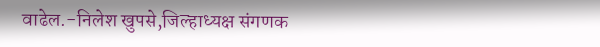वाढेल.-निलेश खुपसे,जिल्हाध्यक्ष संगणक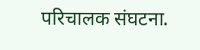परिचालक संघटना.